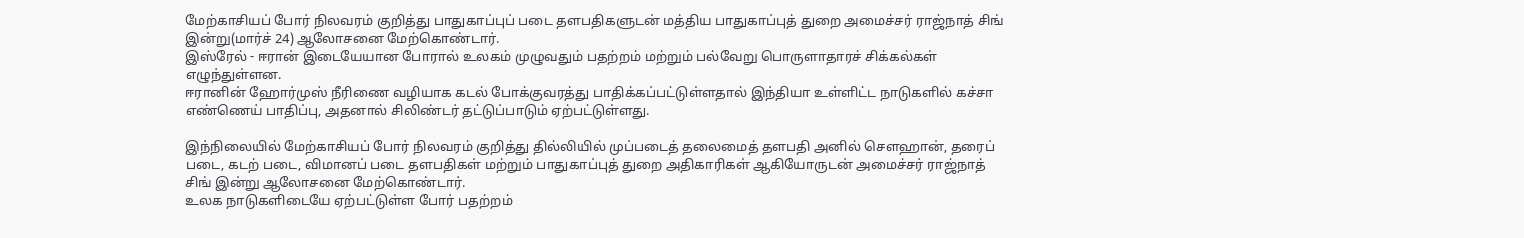மேற்காசியப் போர் நிலவரம் குறித்து பாதுகாப்புப் படை தளபதிகளுடன் மத்திய பாதுகாப்புத் துறை அமைச்சர் ராஜ்நாத் சிங் இன்று(மார்ச் 24) ஆலோசனை மேற்கொண்டார்.
இஸ்ரேல் - ஈரான் இடையேயான போரால் உலகம் முழுவதும் பதற்றம் மற்றும் பல்வேறு பொருளாதாரச் சிக்கல்கள் எழுந்துள்ளன.
ஈரானின் ஹோர்முஸ் நீரிணை வழியாக கடல் போக்குவரத்து பாதிக்கப்பட்டுள்ளதால் இந்தியா உள்ளிட்ட நாடுகளில் கச்சா எண்ணெய் பாதிப்பு, அதனால் சிலிண்டர் தட்டுப்பாடும் ஏற்பட்டுள்ளது.

இந்நிலையில் மேற்காசியப் போர் நிலவரம் குறித்து தில்லியில் முப்படைத் தலைமைத் தளபதி அனில் சௌஹான், தரைப் படை, கடற் படை, விமானப் படை தளபதிகள் மற்றும் பாதுகாப்புத் துறை அதிகாரிகள் ஆகியோருடன் அமைச்சர் ராஜ்நாத் சிங் இன்று ஆலோசனை மேற்கொண்டார்.
உலக நாடுகளிடையே ஏற்பட்டுள்ள போர் பதற்றம்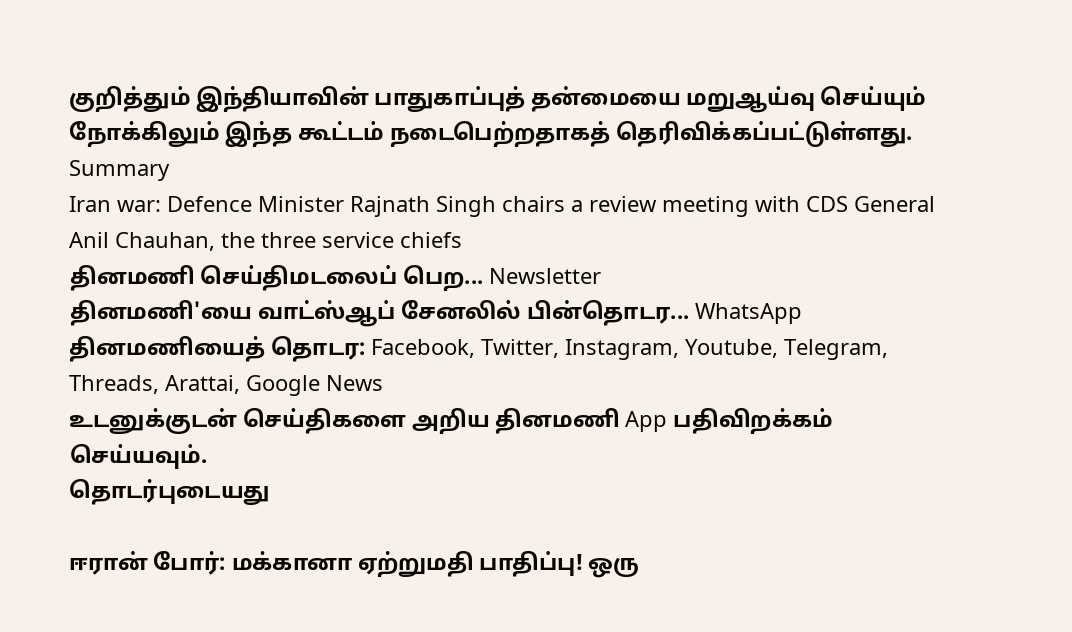குறித்தும் இந்தியாவின் பாதுகாப்புத் தன்மையை மறுஆய்வு செய்யும் நோக்கிலும் இந்த கூட்டம் நடைபெற்றதாகத் தெரிவிக்கப்பட்டுள்ளது.
Summary
Iran war: Defence Minister Rajnath Singh chairs a review meeting with CDS General Anil Chauhan, the three service chiefs
தினமணி செய்திமடலைப் பெற... Newsletter
தினமணி'யை வாட்ஸ்ஆப் சேனலில் பின்தொடர... WhatsApp
தினமணியைத் தொடர: Facebook, Twitter, Instagram, Youtube, Telegram, Threads, Arattai, Google News
உடனுக்குடன் செய்திகளை அறிய தினமணி App பதிவிறக்கம் செய்யவும்.
தொடர்புடையது

ஈரான் போர்: மக்கானா ஏற்றுமதி பாதிப்பு! ஒரு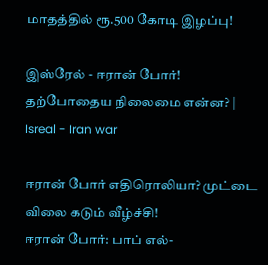மாதத்தில் ரூ.500 கோடி இழப்பு!

இஸ்ரேல் - ஈரான் போர்! தற்போதைய நிலைமை என்ன? | Isreal - Iran war

ஈரான் போர் எதிரொலியா? முட்டை விலை கடும் வீழ்ச்சி!
ஈரான் போர்: பாப் எல்-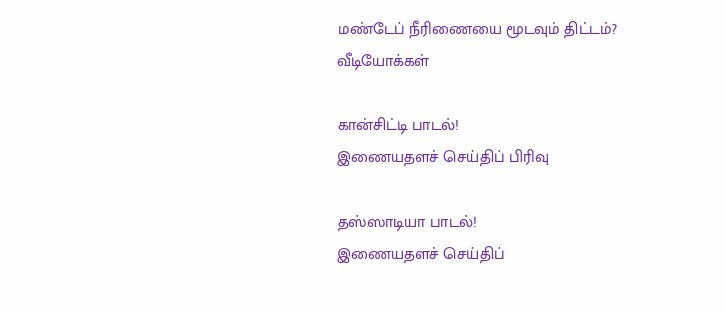மண்டேப் நீரிணையை மூடவும் திட்டம்?
வீடியோக்கள்

கான்சிட்டி பாடல்!
இணையதளச் செய்திப் பிரிவு

தஸ்ஸாடியா பாடல்!
இணையதளச் செய்திப்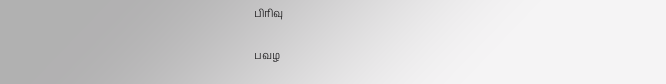பிரிவு

பவழ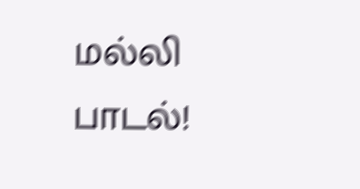மல்லி பாடல்!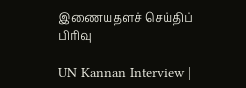இணையதளச் செய்திப் பிரிவு

UN Kannan Interview |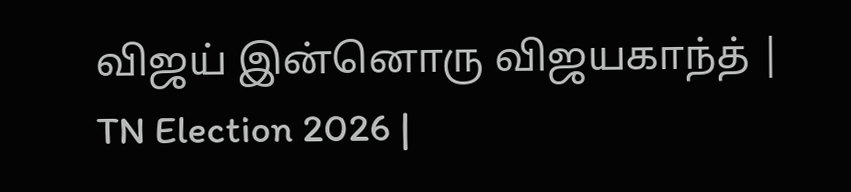விஜய் இன்னொரு விஜயகாந்த் | TN Election 2026 |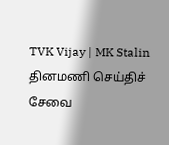TVK Vijay | MK Stalin
தினமணி செய்திச் சேவை